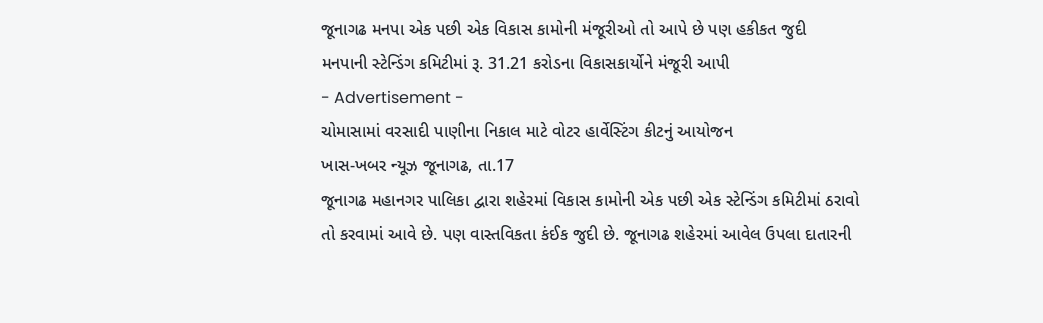જૂનાગઢ મનપા એક પછી એક વિકાસ કામોની મંજૂરીઓ તો આપે છે પણ હકીકત જુદી
મનપાની સ્ટેન્ડિંગ કમિટીમાં રૂ. 31.21 કરોડના વિકાસકાર્યોને મંજૂરી આપી
- Advertisement -
ચોમાસામાં વરસાદી પાણીના નિકાલ માટે વોટર હાર્વેસ્ટિંગ કીટનું આયોજન
ખાસ-ખબર ન્યૂઝ જૂનાગઢ, તા.17
જૂનાગઢ મહાનગર પાલિકા દ્વારા શહેરમાં વિકાસ કામોની એક પછી એક સ્ટેન્ડિંગ કમિટીમાં ઠરાવો તો કરવામાં આવે છે. પણ વાસ્તવિકતા કંઈક જુદી છે. જૂનાગઢ શહેરમાં આવેલ ઉપલા દાતારની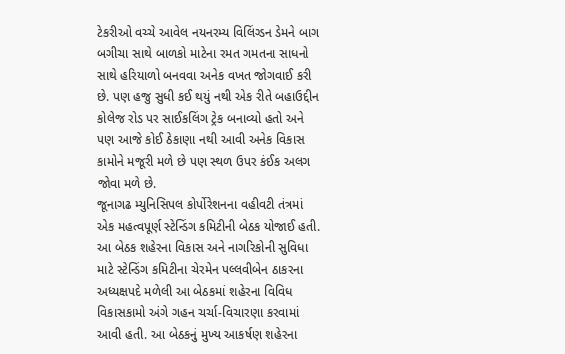ટેકરીઓ વચ્ચે આવેલ નયનરમ્ય વિલિંગ્ડન ડેમને બાગ બગીચા સાથે બાળકો માટેના રમત ગમતના સાધનો સાથે હરિયાળો બનવવા અનેક વખત જોગવાઈ કરી છે. પણ હજુ સુધી કઈ થયું નથી એક રીતે બહાઉદ્દીન કોલેજ રોડ પર સાઈકલિંગ ટ્રેક બનાવ્યો હતો અને પણ આજે કોઈ ઠેકાણા નથી આવી અનેક વિકાસ કામોને મજૂરી મળે છે પણ સ્થળ ઉપર કંઈક અલગ જોવા મળે છે.
જૂનાગઢ મ્યુનિસિપલ કોર્પોરેશનના વહીવટી તંત્રમાં એક મહત્વપૂર્ણ સ્ટેન્ડિંગ કમિટીની બેઠક યોજાઈ હતી. આ બેઠક શહેરના વિકાસ અને નાગરિકોની સુવિધા માટે સ્ટેન્ડિંગ કમિટીના ચેરમેન પલ્લવીબેન ઠાકરના અધ્યક્ષપદે મળેલી આ બેઠકમાં શહેરના વિવિધ વિકાસકામો અંગે ગહન ચર્ચા-વિચારણા કરવામાં આવી હતી. આ બેઠકનું મુખ્ય આકર્ષણ શહેરના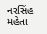નરસિંહ મહેતા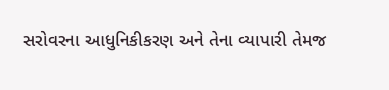સરોવરના આધુનિકીકરણ અને તેના વ્યાપારી તેમજ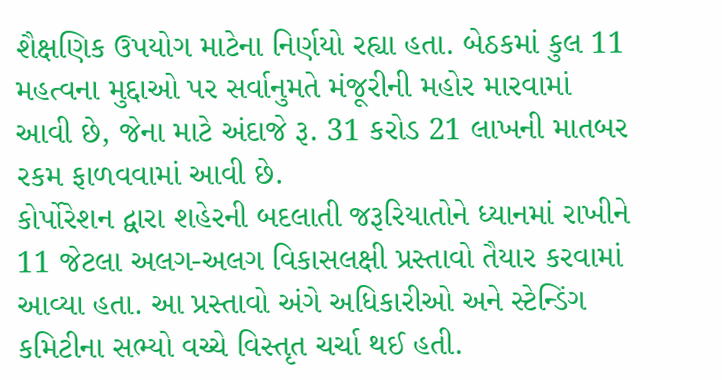શૈક્ષણિક ઉપયોગ માટેના નિર્ણયો રહ્યા હતા. બેઠકમાં કુલ 11 મહત્વના મુદ્દાઓ પર સર્વાનુમતે મંજૂરીની મહોર મારવામાં આવી છે, જેના માટે અંદાજે રૂ. 31 કરોડ 21 લાખની માતબર રકમ ફાળવવામાં આવી છે.
કોર્પોરેશન દ્વારા શહેરની બદલાતી જરૂરિયાતોને ધ્યાનમાં રાખીને 11 જેટલા અલગ-અલગ વિકાસલક્ષી પ્રસ્તાવો તૈયાર કરવામાં આવ્યા હતા. આ પ્રસ્તાવો અંગે અધિકારીઓ અને સ્ટેન્ડિંગ કમિટીના સભ્યો વચ્ચે વિસ્તૃત ચર્ચા થઈ હતી.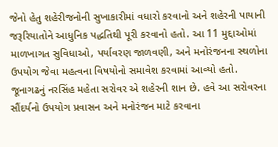જેનો હેતુ શહેરીજનોની સુખાકારીમાં વધારો કરવાનો અને શહેરની પાયાની જરૂરિયાતોને આધુનિક પદ્ધતિથી પૂરી કરવાનો હતો. આ 11 મુદ્દાઓમાં માળખાગત સુવિધાઓ, પર્યાવરણ જાળવણી, અને મનોરંજનના સ્થળોના ઉપયોગ જેવા મહત્વના વિષયોનો સમાવેશ કરવામાં આવ્યો હતો.
જૂનાગઢનું નરસિંહ મહેતા સરોવર એ શહેરની શાન છે. હવે આ સરોવરના સૌંદર્યનો ઉપયોગ પ્રવાસન અને મનોરંજન માટે કરવાના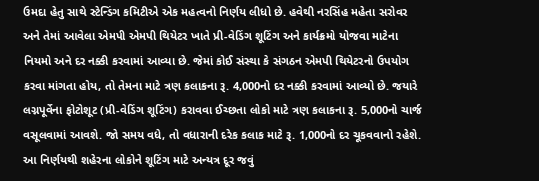ઉમદા હેતુ સાથે સ્ટેન્ડિંગ કમિટીએ એક મહત્વનો નિર્ણય લીધો છે. હવેથી નરસિંહ મહેતા સરોવર અને તેમાં આવેલા એમપી એમપી થિયેટર ખાતે પ્રી-વેડિંગ શૂટિંગ અને કાર્યક્રમો યોજવા માટેના નિયમો અને દર નક્કી કરવામાં આવ્યા છે. જેમાં કોઈ સંસ્થા કે સંગઠન એમપી થિયેટરનો ઉપયોગ કરવા માંગતા હોય, તો તેમના માટે ત્રણ કલાકના રૂ. 4,000નો દર નક્કી કરવામાં આવ્યો છે. જયારે લગ્નપૂર્વેના ફોટોશૂટ (પ્રી-વેડિંગ શૂટિંગ) કરાવવા ઈચ્છતા લોકો માટે ત્રણ કલાકના રૂ. 5,000નો ચાર્જ વસૂલવામાં આવશે. જો સમય વધે, તો વધારાની દરેક કલાક માટે રૂ. 1,000નો દર ચૂકવવાનો રહેશે. આ નિર્ણયથી શહેરના લોકોને શૂટિંગ માટે અન્યત્ર દૂર જવું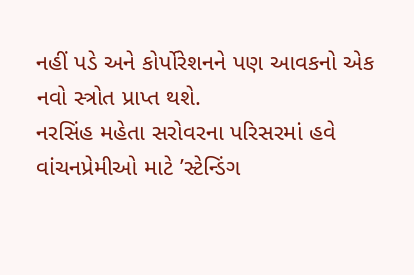નહીં પડે અને કોર્પોરેશનને પણ આવકનો એક નવો સ્ત્રોત પ્રાપ્ત થશે.
નરસિંહ મહેતા સરોવરના પરિસરમાં હવે વાંચનપ્રેમીઓ માટે ’સ્ટેન્ડિંગ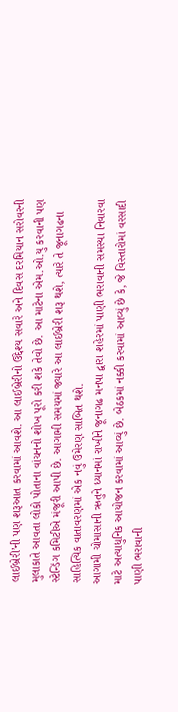લાઈબ્રેરી’ની પણ શરૂઆત કરવામાં આવશે. આ લાઈબ્રેરીનો ઉદ્દેશ્ય સવારે અને દિવસ દરમિયાન સરોવરની મુલાકાતે આવતા લોકો પોતાના વાંચનનો શોખ પૂરો કરી શકે તેવો છે. આ માટેના એમ.ઓ.યુ કરવાની પણ સ્ટેન્ડિંગ કમિટીએ મંજૂરી આપી છે. આગામી સમયમાં જ્યારે આ લાઈબ્રેરી શરૂ થશે, ત્યારે તે જૂનાગઢના સાહિત્યિક વાતાવરણમાં એક નવું ઉમેરણ સાબિત થશે.
આગામી ચોમાસાની ઋતુને ધ્યાનમાં રાખીને જૂનાગઢ મનપા દ્વારા શહેરમાં પાણી ભરાવાની સમસ્યા નિવારવા માટે અત્યાધુનિક આયોજન કરવામાં આવ્યું છે. બેઠકમાં નક્કી કરવામાં આવ્યું છે કે, જે વિસ્તારોમાં વરસાદી પાણી ભરાવાની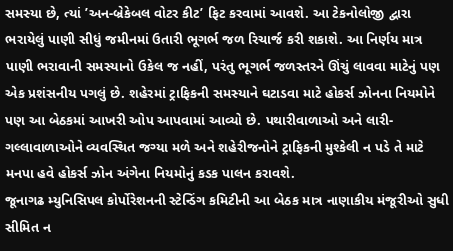સમસ્યા છે, ત્યાં ’અન-બ્રેકેબલ વોટર કીટ’ ફિટ કરવામાં આવશે. આ ટેકનોલોજી દ્વારા ભરાયેલું પાણી સીધું જમીનમાં ઉતારી ભૂગર્ભ જળ રિચાર્જ કરી શકાશે. આ નિર્ણય માત્ર પાણી ભરાવાની સમસ્યાનો ઉકેલ જ નહીં, પરંતુ ભૂગર્ભ જળસ્તરને ઊંચું લાવવા માટેનું પણ એક પ્રશંસનીય પગલું છે. શહેરમાં ટ્રાફિકની સમસ્યાને ઘટાડવા માટે હોકર્સ ઝોનના નિયમોને પણ આ બેઠકમાં આખરી ઓપ આપવામાં આવ્યો છે. પથારીવાળાઓ અને લારી-ગલ્લાવાળાઓને વ્યવસ્થિત જગ્યા મળે અને શહેરીજનોને ટ્રાફિકની મુશ્કેલી ન પડે તે માટે મનપા હવે હોકર્સ ઝોન અંગેના નિયમોનું કડક પાલન કરાવશે.
જૂનાગઢ મ્યુનિસિપલ કોર્પોરેશનની સ્ટેન્ડિંગ કમિટીની આ બેઠક માત્ર નાણાકીય મંજૂરીઓ સુધી સીમિત ન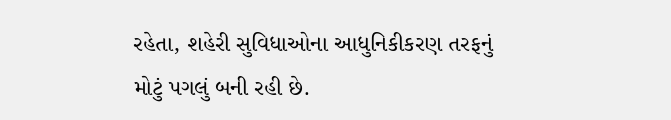રહેતા, શહેરી સુવિધાઓના આધુનિકીકરણ તરફનું મોટું પગલું બની રહી છે.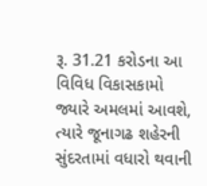રૂ. 31.21 કરોડના આ વિવિધ વિકાસકામો જ્યારે અમલમાં આવશે, ત્યારે જૂનાગઢ શહેરની સુંદરતામાં વધારો થવાની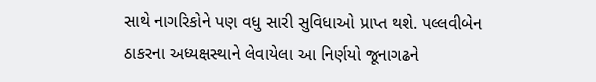સાથે નાગરિકોને પણ વધુ સારી સુવિધાઓ પ્રાપ્ત થશે. પલ્લવીબેન ઠાકરના અધ્યક્ષસ્થાને લેવાયેલા આ નિર્ણયો જૂનાગઢને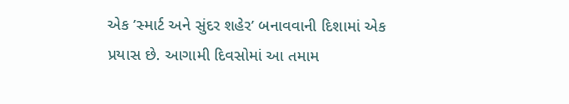એક ’સ્માર્ટ અને સુંદર શહેર’ બનાવવાની દિશામાં એક પ્રયાસ છે. આગામી દિવસોમાં આ તમામ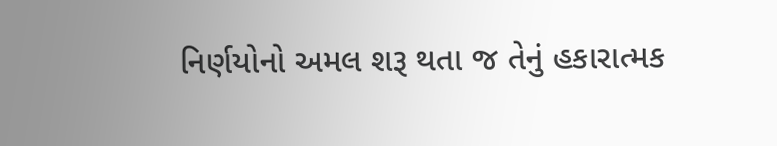નિર્ણયોનો અમલ શરૂ થતા જ તેનું હકારાત્મક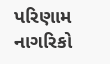પરિણામ નાગરિકો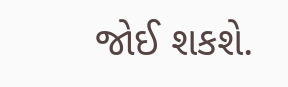જોઈ શકશે.